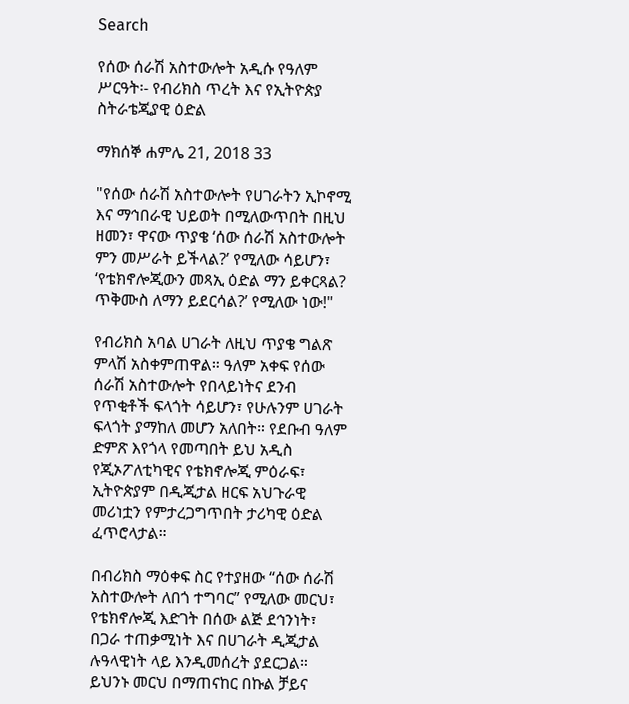Search

የሰው ሰራሽ አስተውሎት አዲሱ የዓለም ሥርዓት፡- የብሪክስ ጥረት እና የኢትዮጵያ ስትራቴጂያዊ ዕድል

ማክሰኞ ሐምሌ 21, 2018 33

"የሰው ሰራሽ አስተውሎት የሀገራትን ኢኮኖሚ እና ማኅበራዊ ህይወት በሚለውጥበት በዚህ ዘመን፣ ዋናው ጥያቄ ‘ሰው ሰራሽ አስተውሎት ምን መሥራት ይችላል?’ የሚለው ሳይሆን፣ ‘የቴክኖሎጂውን መጻኢ ዕድል ማን ይቀርጻል? ጥቅሙስ ለማን ይደርሳል?’ የሚለው ነው!"

የብሪክስ አባል ሀገራት ለዚህ ጥያቄ ግልጽ ምላሽ አስቀምጠዋል። ዓለም አቀፍ የሰው ሰራሽ አስተውሎት የበላይነትና ደንብ የጥቂቶች ፍላጎት ሳይሆን፣ የሁሉንም ሀገራት ፍላጎት ያማከለ መሆን አለበት። የደቡብ ዓለም ድምጽ እየጎላ የመጣበት ይህ አዲስ የጂኦፖለቲካዊና የቴክኖሎጂ ምዕራፍ፣ ኢትዮጵያም በዲጂታል ዘርፍ አህጉራዊ መሪነቷን የምታረጋግጥበት ታሪካዊ ዕድል ፈጥሮላታል።

በብሪክስ ማዕቀፍ ስር የተያዘው “ሰው ሰራሽ አስተውሎት ለበጎ ተግባር” የሚለው መርህ፣ የቴክኖሎጂ እድገት በሰው ልጅ ደኅንነት፣ በጋራ ተጠቃሚነት እና በሀገራት ዲጂታል ሉዓላዊነት ላይ እንዲመሰረት ያደርጋል። ይህንኑ መርህ በማጠናከር በኩል ቻይና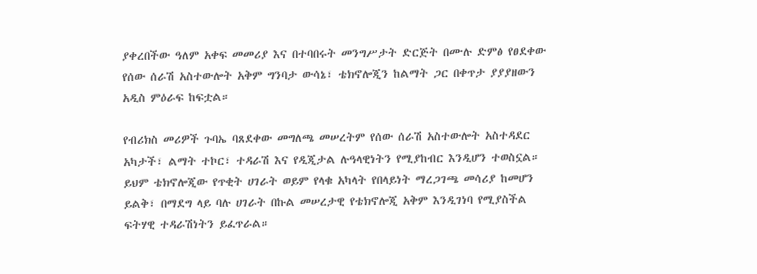ያቀረበችው ዓለም አቀፍ መመሪያ እና በተባበሩት መንግሥታት ድርጅት በሙሉ ድምፅ የፀደቀው የሰው ሰራሽ አስተውሎት አቅም ግንባታ ውሳኔ፣ ቴክኖሎጂን ከልማት ጋር በቀጥታ ያያያዘውን አዲስ ምዕራፍ ከፍቷል።

የብሪክስ መሪዎች ጉባኤ ባጸደቀው መግለጫ መሠረትም የሰው ሰራሽ አስተውሎት አስተዳደር አካታች፣ ልማት ተኮር፣ ተዳራሽ እና የዲጂታል ሉዓላዊነትን የሚያከብር እንዲሆን ተወስኗል። ይህም ቴክኖሎጂው የጥቂት ሀገራት ወይም የላቁ አካላት የበላይነት ማረጋገጫ መሳሪያ ከመሆን ይልቅ፣ በማደግ ላይ ባሉ ሀገራት በኩል መሠረታዊ የቴክኖሎጂ አቅም እንዲገነባ የሚያስችል ፍትሃዊ ተዳራሽነትን ይፈጥራል።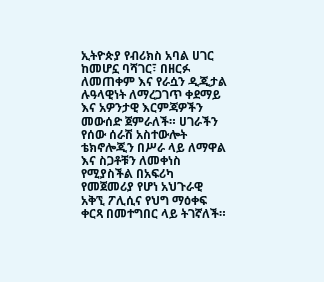ኢትዮጵያ የብሪክስ አባል ሀገር ከመሆኗ ባሻገር፣ በዘርፉ ለመጠቀም እና የራሷን ዲጂታል ሉዓላዊነት ለማረጋገጥ ቀደማይ እና አዎንታዊ እርምጃዎችን መውሰድ ጀምራለች። ሀገራችን የሰው ሰራሽ አስተውሎት ቴክኖሎጂን በሥራ ላይ ለማዋል እና ስጋቶቹን ለመቀነስ የሚያስችል በአፍሪካ የመጀመሪያ የሆነ አህጉራዊ አቅኚ ፖሊሲና የህግ ማዕቀፍ ቀርጻ በመተግበር ላይ ትገኛለች።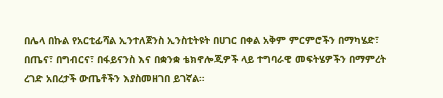በሌላ በኩል የአርቲፊሻል ኢንተለጀንስ ኢንስቲትዩት በሀገር በቀል አቅም ምርምሮችን በማካሄድ፣ በጤና፣ በግብርና፣ በፋይናንስ እና በቋንቋ ቴክኖሎጂዎች ላይ ተግባራዊ መፍትሄዎችን በማምረት ረገድ አበረታች ውጤቶችን እያስመዘገበ ይገኛል።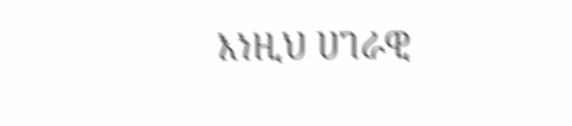እነዚህ ሀገራዊ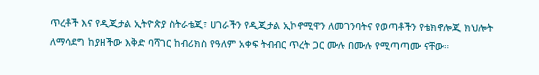ጥረቶች እና የዲጂታል ኢትዮጵያ ስትራቴጂ፣ ሀገራችን የዲጂታል ኢኮኖሚዋን ለመገንባትና የወጣቶችን የቴክኖሎጂ ክህሎት ለማሳደግ ከያዘችው እቅድ ባሻገር ከብሪክስ የዓለም አቀፍ ትብብር ጥረት ጋር ሙሉ በሙሉ የሚጣጣሙ ናቸው።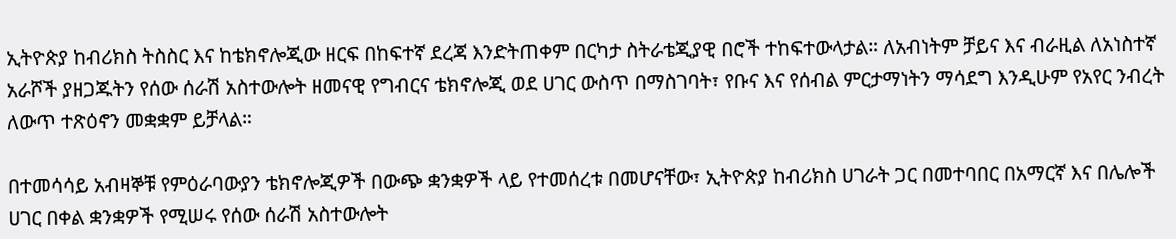ኢትዮጵያ ከብሪክስ ትስስር እና ከቴክኖሎጂው ዘርፍ በከፍተኛ ደረጃ እንድትጠቀም በርካታ ስትራቴጂያዊ በሮች ተከፍተውላታል። ለአብነትም ቻይና እና ብራዚል ለአነስተኛ አራሾች ያዘጋጁትን የሰው ሰራሽ አስተውሎት ዘመናዊ የግብርና ቴክኖሎጂ ወደ ሀገር ውስጥ በማስገባት፣ የቡና እና የሰብል ምርታማነትን ማሳደግ እንዲሁም የአየር ንብረት ለውጥ ተጽዕኖን መቋቋም ይቻላል።

በተመሳሳይ አብዛኞቹ የምዕራባውያን ቴክኖሎጂዎች በውጭ ቋንቋዎች ላይ የተመሰረቱ በመሆናቸው፣ ኢትዮጵያ ከብሪክስ ሀገራት ጋር በመተባበር በአማርኛ እና በሌሎች ሀገር በቀል ቋንቋዎች የሚሠሩ የሰው ሰራሽ አስተውሎት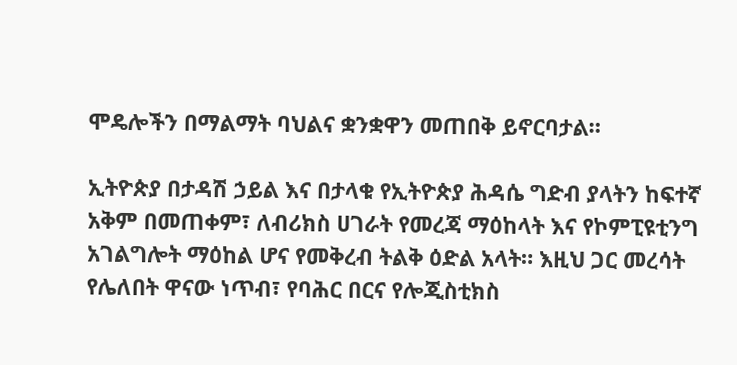ሞዴሎችን በማልማት ባህልና ቋንቋዋን መጠበቅ ይኖርባታል።

ኢትዮጵያ በታዳሽ ኃይል እና በታላቁ የኢትዮጵያ ሕዳሴ ግድብ ያላትን ከፍተኛ አቅም በመጠቀም፣ ለብሪክስ ሀገራት የመረጃ ማዕከላት እና የኮምፒዩቲንግ አገልግሎት ማዕከል ሆና የመቅረብ ትልቅ ዕድል አላት። እዚህ ጋር መረሳት የሌለበት ዋናው ነጥብ፣ የባሕር በርና የሎጂስቲክስ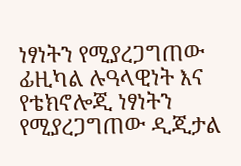ነፃነትን የሚያረጋግጠው ፊዚካል ሉዓላዊነት እና የቴክኖሎጂ ነፃነትን የሚያረጋግጠው ዲጂታል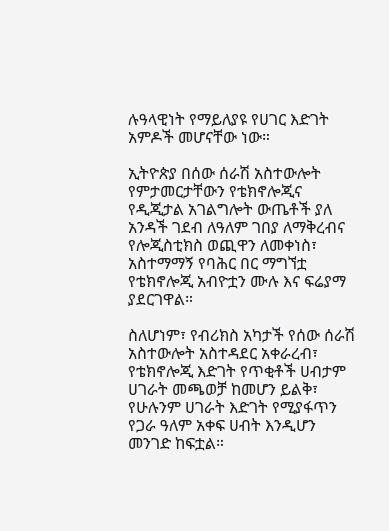ሉዓላዊነት የማይለያዩ የሀገር እድገት አምዶች መሆናቸው ነው።

ኢትዮጵያ በሰው ሰራሽ አስተውሎት የምታመርታቸውን የቴክኖሎጂና የዲጂታል አገልግሎት ውጤቶች ያለ አንዳች ገደብ ለዓለም ገበያ ለማቅረብና የሎጂስቲክስ ወጪዋን ለመቀነስ፣ አስተማማኝ የባሕር በር ማግኘቷ የቴክኖሎጂ አብዮቷን ሙሉ እና ፍሬያማ ያደርገዋል።

ስለሆነም፣ የብሪክስ አካታች የሰው ሰራሽ አስተውሎት አስተዳደር አቀራረብ፣ የቴክኖሎጂ እድገት የጥቂቶች ሀብታም ሀገራት መጫወቻ ከመሆን ይልቅ፣ የሁሉንም ሀገራት እድገት የሚያፋጥን የጋራ ዓለም አቀፍ ሀብት እንዲሆን መንገድ ከፍቷል።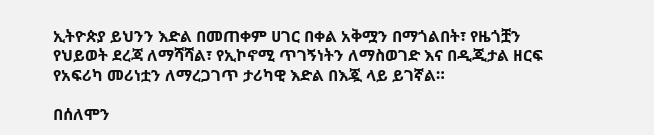ኢትዮጵያ ይህንን እድል በመጠቀም ሀገር በቀል አቅሟን በማጎልበት፣ የዜጎቿን የህይወት ደረጃ ለማሻሻል፣ የኢኮኖሚ ጥገኝነትን ለማስወገድ እና በዲጂታል ዘርፍ የአፍሪካ መሪነቷን ለማረጋገጥ ታሪካዊ እድል በእጇ ላይ ይገኛል።

በሰለሞን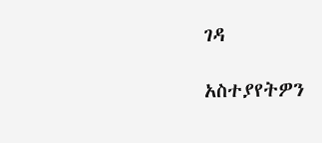ገዳ

አስተያየትዎን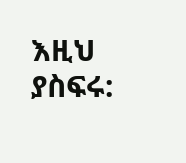እዚህ ያስፍሩ: